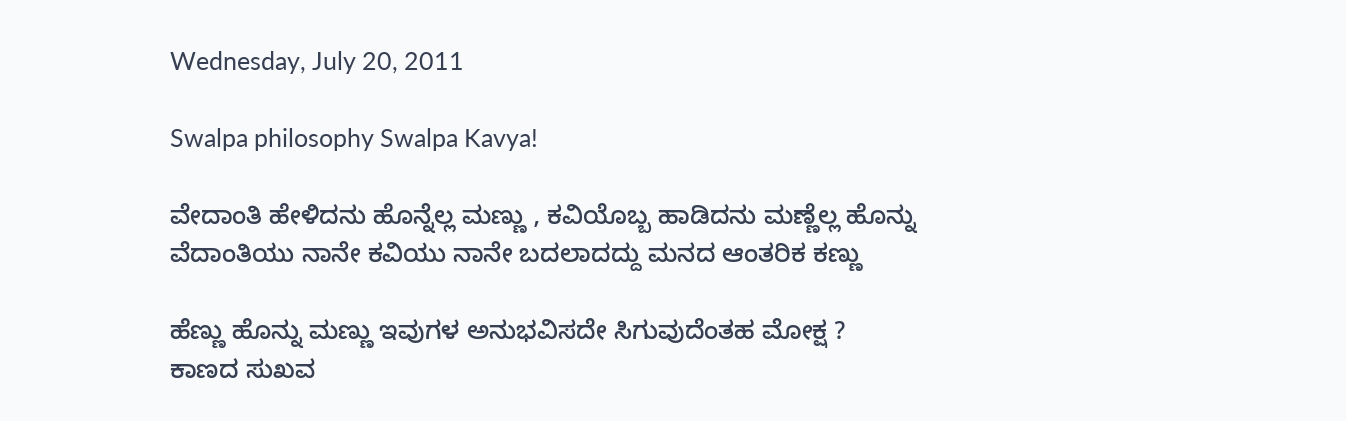Wednesday, July 20, 2011

Swalpa philosophy Swalpa Kavya!

ವೇದಾಂತಿ ಹೇಳಿದನು ಹೊನ್ನೆಲ್ಲ ಮಣ್ಣು , ಕವಿಯೊಬ್ಬ ಹಾಡಿದನು ಮಣ್ಣೆಲ್ಲ ಹೊನ್ನು
ವೆದಾಂತಿಯು ನಾನೇ ಕವಿಯು ನಾನೇ ಬದಲಾದದ್ದು ಮನದ ಆಂತರಿಕ ಕಣ್ಣು

ಹೆಣ್ಣು ಹೊನ್ನು ಮಣ್ಣು ಇವುಗಳ ಅನುಭವಿಸದೇ ಸಿಗುವುದೆಂತಹ ಮೋಕ್ಷ ?
ಕಾಣದ ಸುಖವ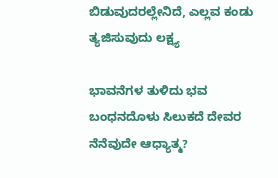ಬಿಡುವುದರಲ್ಲೇನಿದೆ, ಎಲ್ಲವ ಕಂಡು ತ್ಯಜಿಸುವುದು ಲಕ್ಷ್ಯ

ಭಾವನೆಗಳ ತುಳಿದು ಭವ ಬಂಧನದೊಳು ಸಿಲುಕದೆ ದೇವರ ನೆನೆವುದೇ ಆಧ್ಯಾತ್ಮ?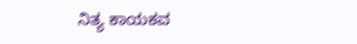ನಿತ್ಯ ಕಾಯಕವ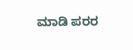ಮಾಡಿ ಪರರ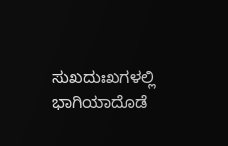ಸುಖದುಃಖಗಳಲ್ಲಿ ಭಾಗಿಯಾದೊಡೆ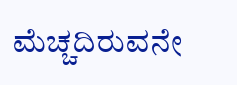ಮೆಚ್ಚದಿರುವನೇ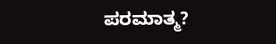ಪರಮಾತ್ಮ?